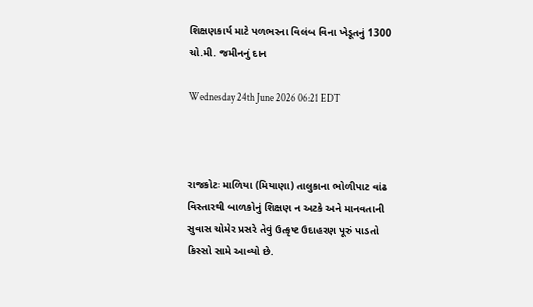શિક્ષણકાર્ય માટે પળભરના વિલંબ વિના ખેડૂતનું 1300 ચો.મી. જમીનનું દાન

Wednesday 24th June 2026 06:21 EDT



રાજકોટઃ માળિયા (મિયાણા) તાલુકાના ભોળીપાટ વાંઢ વિસ્તારથી બાળકોનું શિક્ષણ ન અટકે અને માનવતાની સુવાસ ચોમેર પ્રસરે તેવું ઉત્કૃષ્ટ ઉદાહરણ પૂરું પાડતો કિસ્સો સામે આવ્યો છે.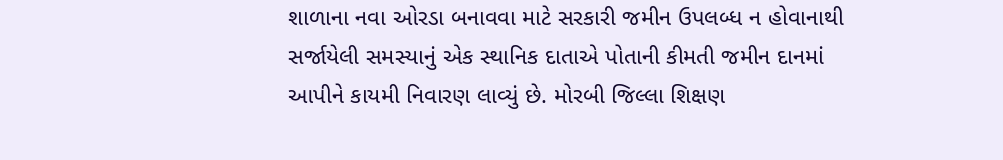શાળાના નવા ઓરડા બનાવવા માટે સરકારી જમીન ઉપલબ્ધ ન હોવાનાથી સર્જાયેલી સમસ્યાનું એક સ્થાનિક દાતાએ પોતાની કીમતી જમીન દાનમાં આપીને કાયમી નિવારણ લાવ્યું છે. મોરબી જિલ્લા શિક્ષણ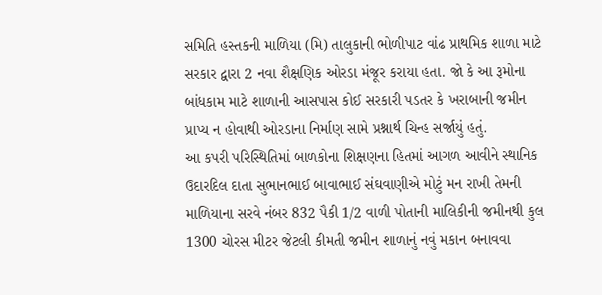સમિતિ હસ્તકની માળિયા (મિ) તાલુકાની ભોળીપાટ વાંઢ પ્રાથમિક શાળા માટે સરકાર દ્વારા 2 નવા શૈક્ષણિક ઓરડા મંજૂર કરાયા હતા. જો કે આ રૂમોના બાંધકામ માટે શાળાની આસપાસ કોઈ સરકારી પડતર કે ખરાબાની જમીન પ્રાપ્ય ન હોવાથી ઓરડાના નિર્માણ સામે પ્રશ્નાર્થ ચિન્હ સર્જાયું હતું.
આ કપરી પરિસ્થિતિમાં બાળકોના શિક્ષણના હિતમાં આગળ આવીને સ્થાનિક ઉદારદિલ દાતા સુભાનભાઈ બાવાભાઈ સંઘવાણીએ મોટું મન રાખી તેમની માળિયાના સરવે નંબર 832 પૈકી 1/2 વાળી પોતાની માલિકીની જમીનથી કુલ 1300 ચોરસ મીટર જેટલી કીમતી જમીન શાળાનું નવું મકાન બનાવવા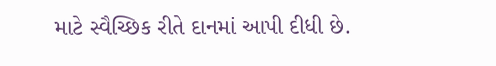માટે સ્વૈચ્છિક રીતે દાનમાં આપી દીધી છે.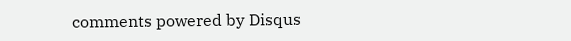comments powered by Disqus